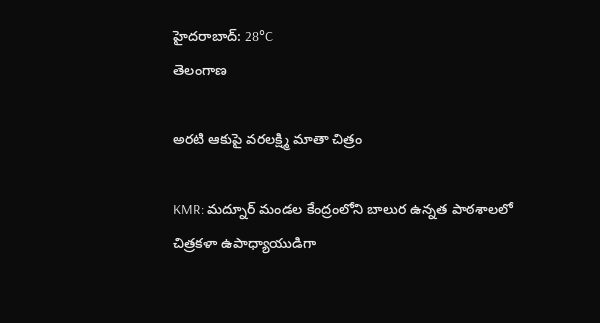హైదరాబాద్: 28°C
తెలంగాణ

అరటి ఆకుపై వరలక్ష్మి మాతా చిత్రం

KMR: మద్నూర్ మండల కేంద్రంలోని బాలుర ఉన్నత పాఠశాలలో చిత్రకళా ఉపాధ్యాయుడిగా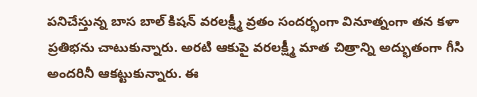పనిచేస్తున్న బాస బాల్ కిషన్ వరలక్ష్మీ వ్రతం సందర్భంగా వినూత్నంగా తన కళా ప్రతిభను చాటుకున్నారు. అరటి ఆకుపై వరలక్ష్మీ మాత చిత్రాన్ని అద్భుతంగా గీసి అందరినీ ఆకట్టుకున్నారు. ఈ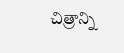చిత్రాన్ని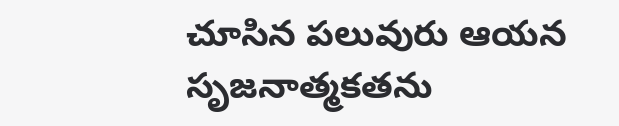చూసిన పలువురు ఆయన సృజనాత్మకతను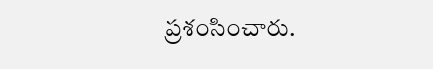ప్రశంసించారు.